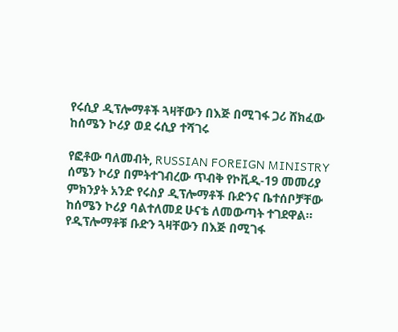የሩሲያ ዲፕሎማቶች ጓዛቸውን በእጅ በሚገፋ ጋሪ ሸክፈው ከሰሜን ኮሪያ ወደ ሩሲያ ተሻገሩ

የፎቶው ባለመብት, RUSSIAN FOREIGN MINISTRY
ሰሜን ኮሪያ በምትተገብረው ጥብቅ የኮቪዲ-19 መመሪያ ምክንያት አንድ የሩስያ ዲፕሎማቶች ቡድንና ቤተሰቦቻቸው ከሰሜን ኮሪያ ባልተለመደ ሁናቴ ለመውጣት ተገደዋል።
የዲፕሎማቶቹ ቡድን ጓዛቸውን በእጅ በሚገፋ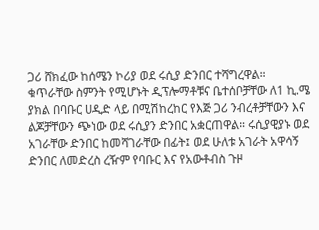ጋሪ ሸክፈው ከሰሜን ኮሪያ ወደ ሩሲያ ድንበር ተሻግረዋል።
ቁጥራቸው ስምንት የሚሆኑት ዲፕሎማቶቹና ቤተሰቦቻቸው ለ1 ኪ.ሜ ያክል በባቡር ሀዲድ ላይ በሚሽከረከር የእጅ ጋሪ ንብረቶቻቸውን እና ልጆቻቸውን ጭነው ወደ ሩሲያን ድንበር አቋርጠዋል። ሩሲያዊያኑ ወደ አገራቸው ድንበር ከመሻገራቸው በፊት፤ ወደ ሁለቱ አገራት አዋሳኝ ድንበር ለመድረስ ረዥም የባቡር እና የአውቶብስ ጉዞ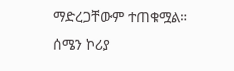ማድረጋቸውም ተጠቁሟል።
ሰሜን ኮሪያ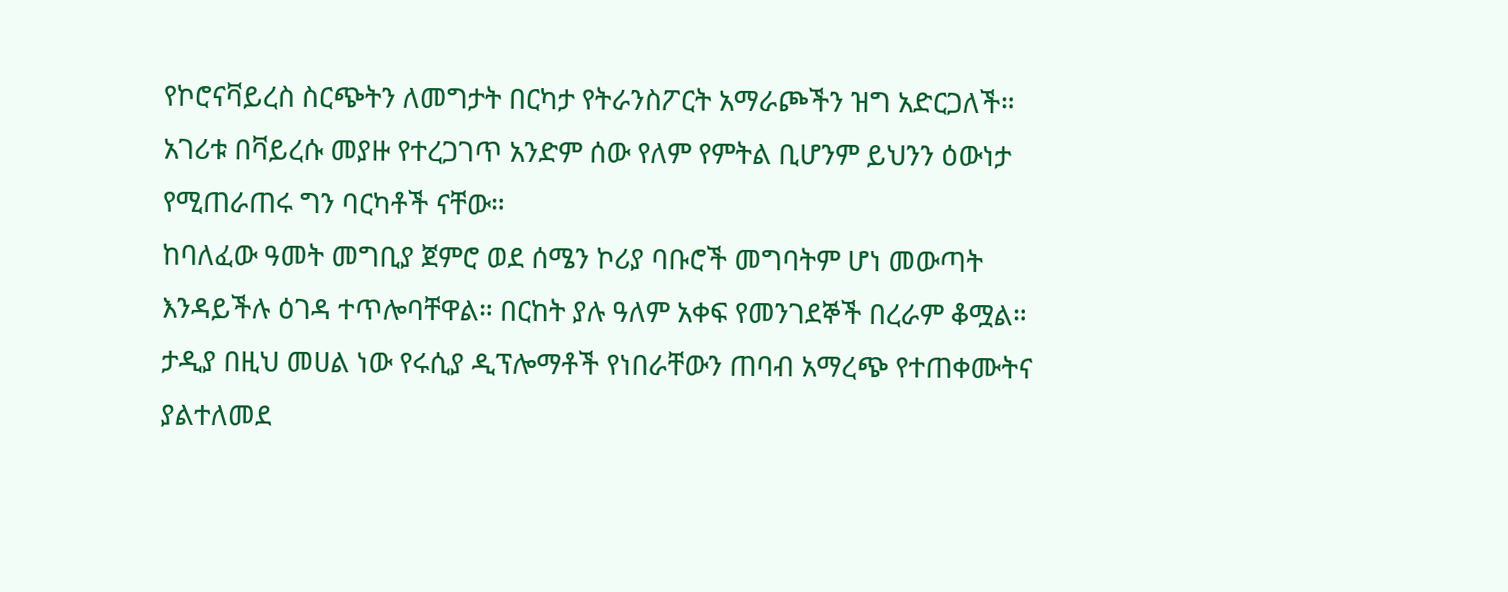የኮሮናቫይረስ ስርጭትን ለመግታት በርካታ የትራንስፖርት አማራጮችን ዝግ አድርጋለች።
አገሪቱ በቫይረሱ መያዙ የተረጋገጥ አንድም ሰው የለም የምትል ቢሆንም ይህንን ዕውነታ የሚጠራጠሩ ግን ባርካቶች ናቸው።
ከባለፈው ዓመት መግቢያ ጀምሮ ወደ ሰሜን ኮሪያ ባቡሮች መግባትም ሆነ መውጣት እንዳይችሉ ዕገዳ ተጥሎባቸዋል። በርከት ያሉ ዓለም አቀፍ የመንገደኞች በረራም ቆሟል።
ታዲያ በዚህ መሀል ነው የሩሲያ ዲፕሎማቶች የነበራቸውን ጠባብ አማረጭ የተጠቀሙትና ያልተለመደ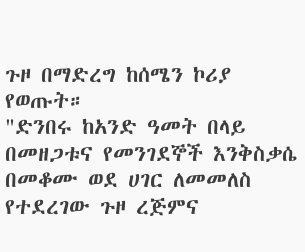ጉዞ በማድረግ ከሰሜን ኮሪያ የወጡት።
"ድንበሩ ከአንድ ዓመት በላይ በመዘጋቱና የመንገደኞች እንቅስቃሴ በመቆሙ ወደ ሀገር ለመመለስ የተደረገው ጉዞ ረጅምና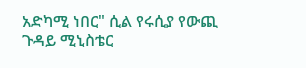አድካሚ ነበር" ሲል የሩሲያ የውጪ ጉዳይ ሚኒስቴር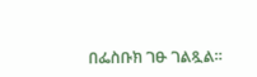በፌስቡክ ገፁ ገልጿል።